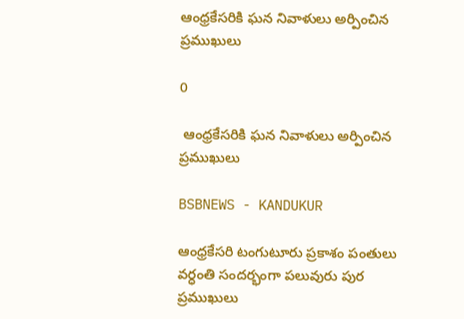ఆంధ్రకేసరికి ఘన నివాళులు అర్పించిన ప్రముఖులు

0

 ఆంధ్రకేసరికి ఘన నివాళులు అర్పించిన ప్రముఖులు

BSBNEWS - KANDUKUR

ఆంధ్రకేసరి టంగుటూరు ప్రకాశం పంతులు వర్ధంతి సందర్భంగా పలువురు పుర ప్రముఖులు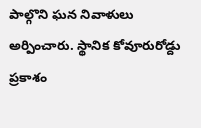పాల్గొని ఘన నివాళులు అర్పించారు. స్థానిక కోవూరురోడ్దు ప్రకాశం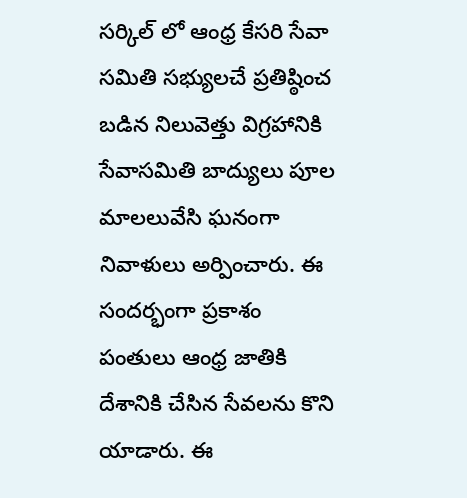సర్కిల్ లో ఆంధ్ర కేసరి సేవా సమితి సభ్యులచే ప్రతిష్ఠించ బడిన నిలువెత్తు విగ్రహానికి సేవాసమితి బాద్యులు పూల మాలలువేసి ఘనంగా నివాళులు అర్పించారు. ఈ సందర్భంగా ప్రకాశం పంతులు ఆంధ్ర జాతికి దేశానికి చేసిన సేవలను కొని యాడారు. ఈ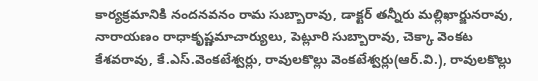కార్యక్రమానికి నందనవనం రామ సుబ్బారావు, డాక్టర్ తన్నీరు మల్లిఖార్జునరావు, నారాయణం రాధాకృష్ణమాచార్యులు, పెట్లూరి సుబ్బారావు, చెక్కా వెంకట కేశవరావు, కే.ఎస్.వెంకటేశ్వర్లు, రావులకొల్లు వెంకటేశ్వర్లు(ఆర్.వి.), రావులకొల్లు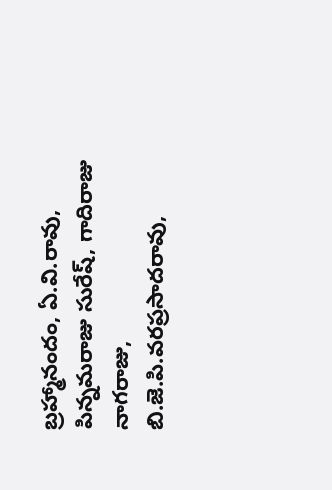బ్రహ్మానందం, ఏ.వి.రావు, పిన్నమరాజు సురేష్, గాదిరాజు నాగరాజు,  బి.జె.పి.వరప్రసాదరావు,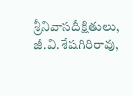శ్రీనివాసదీక్షితులు, జీ.వి.శేషగిరిరావు,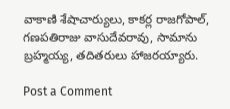వాకాణి శేషాచార్యులు, కాకర్ల రాజగోపాల్, గణపతిరాజు వాసుదేవరావు, సామాను బ్రహ్మయ్య, తదితరులు హాజరయ్యారు.

Post a Comment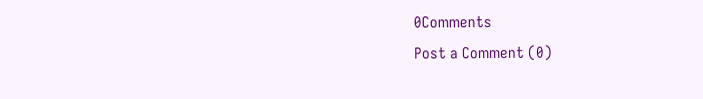0Comments
Post a Comment (0)